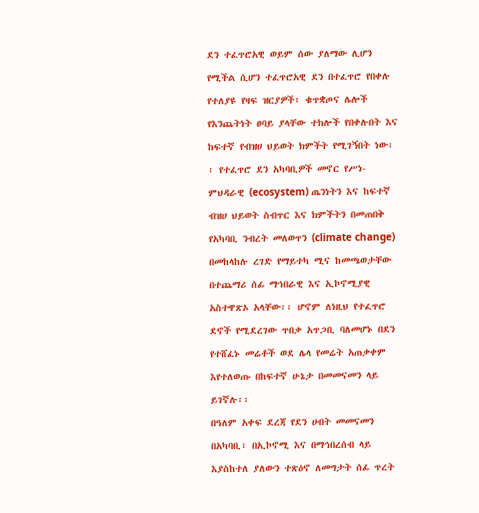ደን ተፈጥሮአዊ ወይም ሰው ያለማው ሊሆን የሚችል ሲሆን ተፈጥሮአዊ ደን በተፈጥሮ የበቀሉ የተለያዩ የዛፍ ዝርያዎች፣ ቁጥቋጦና ሌሎች የእንጨትነት ፀባይ ያላቸው ተክሎች የበቀሉበት እና ከፍተኛ የብዝሀ ህይወት ክምችት የሚገኝበት ነው፡፡ የተፈጥሮ ደን አካባቢዎች መኖር የሥነ-ምህዳራዊ (ecosystem) ጤንነትን እና ከፍተኛ ብዝሀ ህይወት ስብጥር እና ክምችትን በመጠበቅ የአካባቢ ንብረት መለወጥን (climate change) በመከላከሉ ረገድ የማይተካ ሚና ከመጫወታቸው በተጨማሪ ሰፊ ማኅበራዊ እና ኢኮኖሚያዊ አስተዋጽኦ አላቸው፡፡ ሆኖም ለነዚህ የተፈጥሮ ደኖች የሚደረገው ጥበቃ አጥጋቢ ባለመሆኑ በደን የተሸፈኑ መሬቶች ወደ ሌላ የመሬት አጠቃቀም እየተለወጡ በከፍተኛ ሁኔታ በመመናመን ላይ ይገኛሉ፡፡
በዓለም አቀፍ ደረጃ የደን ሀብት መመናመን በአካባቢ፣ በኢኮኖሚ እና በማኅበረሰብ ላይ እያስከተለ ያለውን ተጽዕኖ ለመግታት ሰፊ ጥረት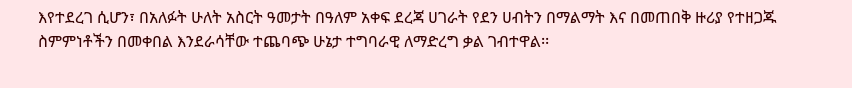እየተደረገ ሲሆን፣ በአለፉት ሁለት አስርት ዓመታት በዓለም አቀፍ ደረጃ ሀገራት የደን ሀብትን በማልማት እና በመጠበቅ ዙሪያ የተዘጋጁ ስምምነቶችን በመቀበል እንደራሳቸው ተጨባጭ ሁኔታ ተግባራዊ ለማድረግ ቃል ገብተዋል፡፡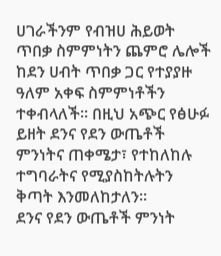ሀገራችንም የብዝሀ ሕይወት ጥበቃ ስምምነትን ጨምሮ ሌሎች ከደን ሀብት ጥበቃ ጋር የተያያዙ ዓለም አቀፍ ስምምነቶችን ተቀብላለች፡፡ በዚህ አጭር የፅሁፉ ይዘት ደንና የደን ውጤቶች ምንነትና ጠቀሜታ፣ የተከለከሉ ተግባራትና የሚያስከትሉትን ቅጣት እንመለከታለን፡፡
ደንና የደን ውጤቶች ምንነት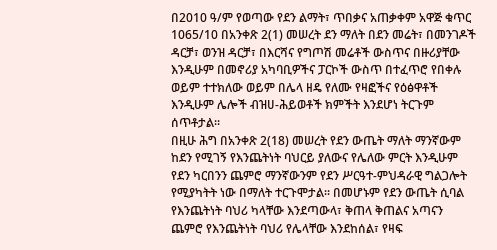በ2010 ዓ/ም የወጣው የደን ልማት፣ ጥበቃና አጠቃቀም አዋጅ ቁጥር 1065/10 በአንቀጽ 2(1) መሠረት ደን ማለት በደን መሬት፣ በመንገዶች ዳርቻ፣ ወንዝ ዳርቻ፣ በእርሻና የግጦሽ መሬቶች ውስጥና በዙሪያቸው እንዲሁም በመኖሪያ አካባቢዎችና ፓርኮች ውስጥ በተፈጥሮ የበቀሉ ወይም ተተክለው ወይም በሌላ ዘዴ የለሙ የዛፎችና የዕፅዋቶች እንዲሁም ሌሎች ብዝሀ-ሕይወቶች ክምችት እንደሆነ ትርጉም ሰጥቶታል፡፡
በዚሁ ሕግ በአንቀጽ 2(18) መሠረት የደን ውጤት ማለት ማንኛውም ከደን የሚገኝ የእንጨትነት ባህርይ ያለውና የሌለው ምርት እንዲሁም የደን ካርበንን ጨምሮ ማንኛውንም የደን ሥርዓተ-ምህዳራዊ ግልጋሎት የሚያካትት ነው በማለት ተርጉሞታል፡፡ በመሆኑም የደን ውጤት ሲባል የእንጨትነት ባህሪ ካላቸው እንደጣውላ፣ ቅጠላ ቅጠልና አጣናን ጨምሮ የእንጨትነት ባህሪ የሌላቸው እንደከሰል፣ የዛፍ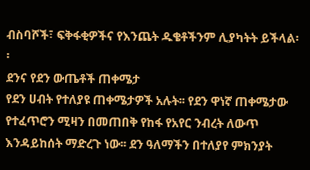ብስባሾች፣ ፍቅፋቂዎችና የእንጨት ዱቄቶችንም ሊያካትት ይችላል፡፡
ደንና የደን ውጤቶች ጠቀሜታ
የደን ሀብት የተለያዩ ጠቀሜታዎች አሉት፡፡ የደን ዋነኛ ጠቀሜታው የተፈጥሮን ሚዛን በመጠበቅ የከፋ የአየር ንብረት ለውጥ እንዳይከሰት ማድረጉ ነው፡፡ ደን ዓለማችን በተለያየ ምክንያት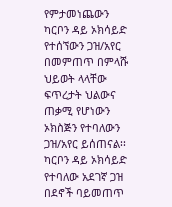የምታመነጨውን ካርቦን ዳይ ኦክሳይድ የተሰኘውን ጋዝ/አየር በመምጠጥ በምላሹ ህይወት ላላቸው ፍጥረታት ህልውና ጠቃሚ የሆነውን ኦክስጅን የተባለውን ጋዝ/አየር ይሰጠናል፡፡ ካርቦን ዳይ ኦክሳይድ የተባለው አደገኛ ጋዝ በደኖች ባይመጠጥ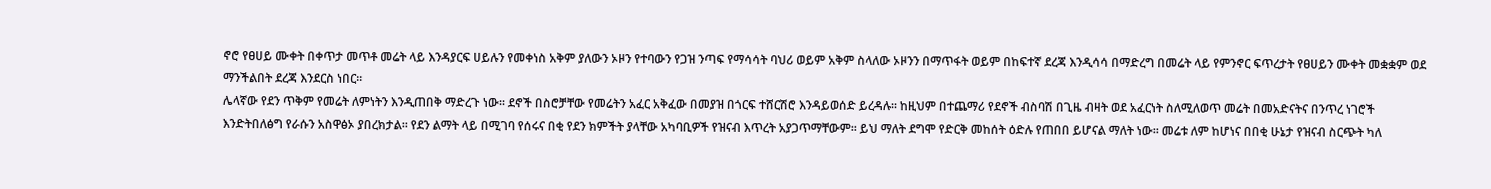ኖሮ የፀሀይ ሙቀት በቀጥታ መጥቶ መሬት ላይ እንዳያርፍ ሀይሉን የመቀነስ አቅም ያለውን ኦዞን የተባውን የጋዝ ንጣፍ የማሳሳት ባህሪ ወይም አቅም ስላለው ኦዞንን በማጥፋት ወይም በከፍተኛ ደረጃ እንዲሳሳ በማድረግ በመሬት ላይ የምንኖር ፍጥረታት የፀሀይን ሙቀት መቋቋም ወደ ማንችልበት ደረጃ እንደርስ ነበር፡፡
ሌላኛው የደን ጥቅም የመሬት ለምነትን እንዲጠበቅ ማድረጉ ነው፡፡ ደኖች በስሮቻቸው የመሬትን አፈር አቅፈው በመያዝ በጎርፍ ተሸርሽሮ እንዳይወሰድ ይረዳሉ፡፡ ከዚህም በተጨማሪ የደኖች ብስባሽ በጊዜ ብዛት ወደ አፈርነት ስለሚለወጥ መሬት በመአድናትና በንጥረ ነገሮች እንድትበለፅግ የራሱን አስዋፅኦ ያበረክታል፡፡ የደን ልማት ላይ በሚገባ የሰሩና በቂ የደን ክምችት ያላቸው አካባቢዎች የዝናብ እጥረት አያጋጥማቸውም፡፡ ይህ ማለት ደግሞ የድርቅ መከሰት ዕድሉ የጠበበ ይሆናል ማለት ነው፡፡ መሬቱ ለም ከሆነና በበቂ ሁኔታ የዝናብ ስርጭት ካለ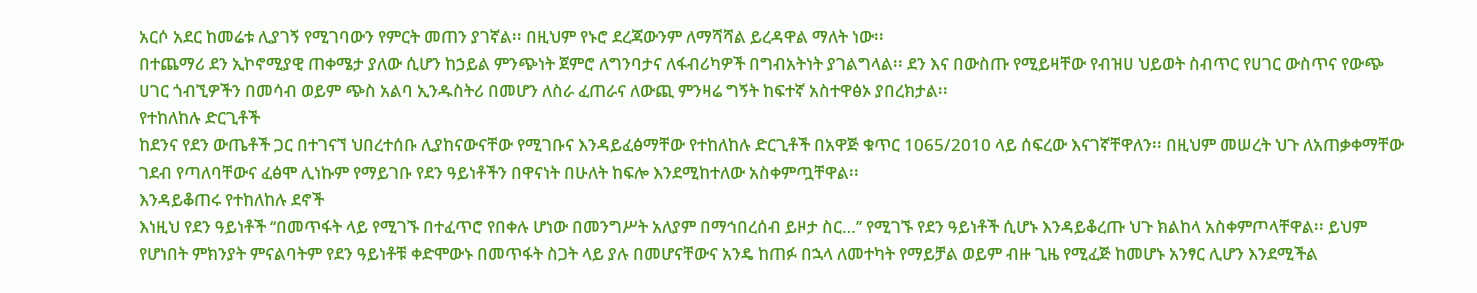አርሶ አደር ከመሬቱ ሊያገኝ የሚገባውን የምርት መጠን ያገኛል፡፡ በዚህም የኑሮ ደረጃውንም ለማሻሻል ይረዳዋል ማለት ነው፡፡
በተጨማሪ ደን ኢኮኖሚያዊ ጠቀሜታ ያለው ሲሆን ከኃይል ምንጭነት ጀምሮ ለግንባታና ለፋብሪካዎች በግብአትነት ያገልግላል፡፡ ደን እና በውስጡ የሚይዛቸው የብዝሀ ህይወት ስብጥር የሀገር ውስጥና የውጭ ሀገር ጎብኚዎችን በመሳብ ወይም ጭስ አልባ ኢንዱስትሪ በመሆን ለስራ ፈጠራና ለውጪ ምንዛሬ ግኝት ከፍተኛ አስተዋፅኦ ያበረክታል፡፡
የተከለከሉ ድርጊቶች
ከደንና የደን ውጤቶች ጋር በተገናኘ ህበረተሰቡ ሊያከናውናቸው የሚገቡና እንዳይፈፅማቸው የተከለከሉ ድርጊቶች በአዋጅ ቁጥር 1065/2010 ላይ ሰፍረው እናገኛቸዋለን፡፡ በዚህም መሠረት ህጉ ለአጠቃቀማቸው ገደብ የጣለባቸውና ፈፅሞ ሊነኩም የማይገቡ የደን ዓይነቶችን በዋናነት በሁለት ከፍሎ እንደሚከተለው አስቀምጧቸዋል፡፡
እንዳይቆጠሩ የተከለከሉ ደኖች
እነዚህ የደን ዓይነቶች ‘‘በመጥፋት ላይ የሚገኙ በተፈጥሮ የበቀሉ ሆነው በመንግሥት አለያም በማኅበረሰብ ይዞታ ስር…’’ የሚገኙ የደን ዓይነቶች ሲሆኑ እንዳይቆረጡ ህጉ ክልከላ አስቀምጦላቸዋል፡፡ ይህም የሆነበት ምክንያት ምናልባትም የደን ዓይነቶቹ ቀድሞውኑ በመጥፋት ስጋት ላይ ያሉ በመሆናቸውና አንዴ ከጠፉ በኋላ ለመተካት የማይቻል ወይም ብዙ ጊዜ የሚፈጅ ከመሆኑ አንፃር ሊሆን እንደሚችል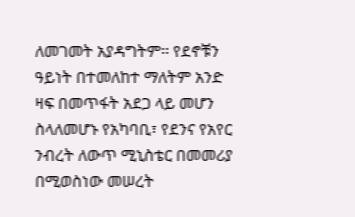ለመገመት አያዳግትም፡፡ የደኖቹን ዓይነት በተመለከተ ማለትም አንድ ዛፍ በመጥፋት አደጋ ላይ መሆን ስላለመሆኑ የአካባቢ፣ የደንና የአየር ንብረት ለውጥ ሚኒስቴር በመመሪያ በሚወስነው መሠረት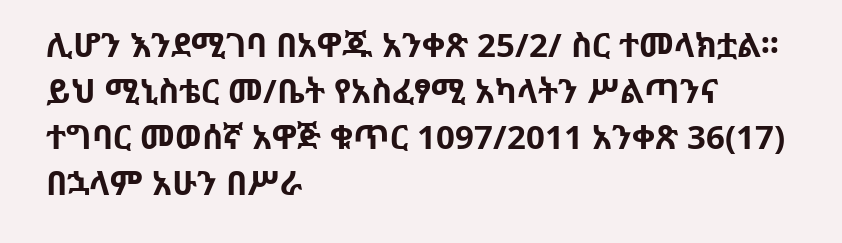ሊሆን እንደሚገባ በአዋጁ አንቀጽ 25/2/ ስር ተመላክቷል፡፡ ይህ ሚኒስቴር መ/ቤት የአስፈፃሚ አካላትን ሥልጣንና ተግባር መወሰኛ አዋጅ ቁጥር 1097/2011 አንቀጽ 36(17) በኋላም አሁን በሥራ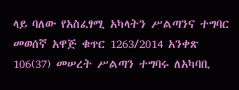ላይ ባለው የአስፈፃሚ አካላትን ሥልጣንና ተግባር መወሰኛ አዋጅ ቁጥር 1263/2014 አንቀጽ 106(37) መሠረት ሥልጣን ተግባሩ ለአካባቢ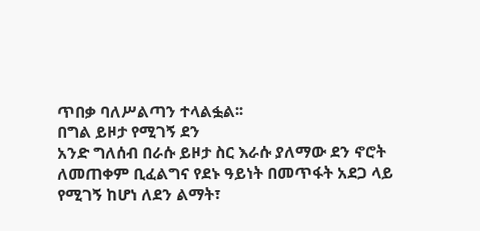ጥበቃ ባለሥልጣን ተላልፏል፡፡
በግል ይዞታ የሚገኝ ደን
አንድ ግለሰብ በራሱ ይዞታ ስር እራሱ ያለማው ደን ኖሮት ለመጠቀም ቢፈልግና የደኑ ዓይነት በመጥፋት አደጋ ላይ የሚገኝ ከሆነ ለደን ልማት፣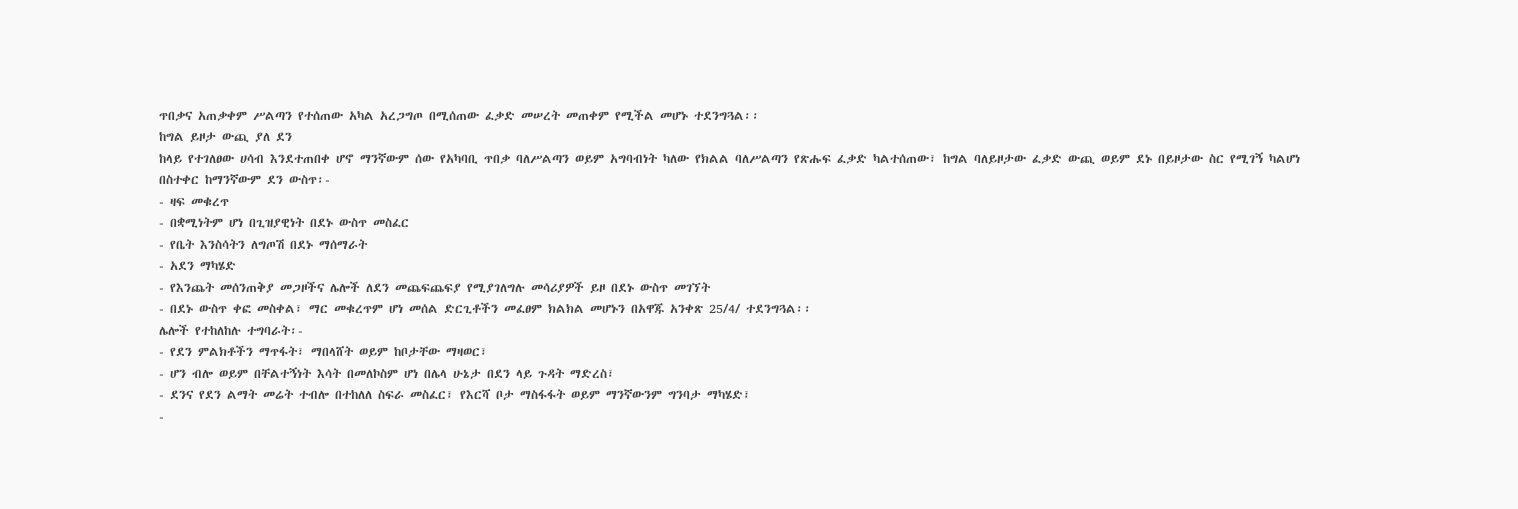ጥበቃና አጠቃቀም ሥልጣን የተሰጠው አካል አረጋግጦ በሚሰጠው ፈቃድ መሠረት መጠቀም የሚችል መሆኑ ተደንግጓል፡፡
ከግል ይዞታ ውጪ ያለ ደን
ከላይ የተገለፀው ሀሳብ እንደተጠበቀ ሆኖ ማንኛውም ሰው የአካባቢ ጥበቃ ባለሥልጣን ወይም አግባብነት ካለው የክልል ባለሥልጣን የጽሑፍ ፈቃድ ካልተሰጠው፣ ከግል ባለይዞታው ፈቃድ ውጪ ወይም ደኑ በይዞታው ስር የሚገኝ ካልሆነ በስተቀር ከማንኛውም ደን ውስጥ፡-
- ዛፍ መቁረጥ
- በቋሚነትም ሆነ በጊዝያዊነት በደኑ ውስጥ መስፈር
- የቤት እንስሳትን ለግጦሽ በደኑ ማሰማራት
- አደን ማካሄድ
- የእንጨት መሰንጠቅያ መጋዞችና ሌሎች ለደን መጨፍጨፍያ የሚያገለግሉ መሳሪያዎች ይዞ በደኑ ውስጥ መገኘት
- በደኑ ውስጥ ቀፎ መስቀል፣ ማር መቁረጥም ሆነ መሰል ድርጊቶችን መፈፀም ክልክል መሆኑን በአዋጁ አንቀጽ 25/4/ ተደንግጓል፡፡
ሌሎች የተከለከሉ ተግባራት፡-
- የደን ምልክቶችን ማጥፋት፣ ማበላሸት ወይም ከቦታቸው ማዛወር፣
- ሆን ብሎ ወይም በቸልተኝነት እሳት በመለኮስም ሆነ በሌላ ሁኔታ በደን ላይ ጉዳት ማድረስ፣
- ደንና የደን ልማት መሬት ተብሎ በተከለለ ስፍራ መስፈር፣ የእርሻ ቦታ ማስፋፋት ወይም ማንኛውንም ግንባታ ማካሄድ፣
-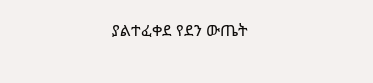ያልተፈቀደ የደን ውጤት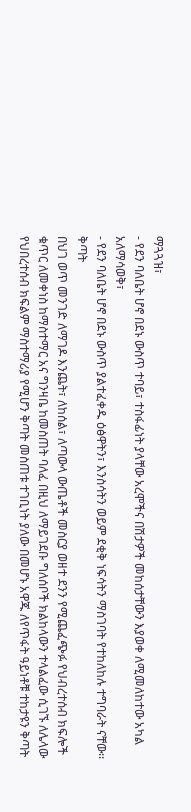ማጓጓዝ፣
- የደን ባለቤት ሆኖ በደኑ ውስጥ ተባይ፣ ተስፋፊነት ያላቸው አረሞችና በሽታዎች መከሰታቸውን እያወቀ ለሚመለከተው አካል አለማሳወቅ፣
- የደን ባለቤት ሆኖ በደኑ ውስጥ ያልተፈቀዱ ዕፅዋትን፣ እንስሳትን ወይም ደቂቅ ነፍሳትን ማስገባት የተከለከሉ ተግባራት ናቸው፡፡
ቅጣት
በህገ ወጥ መንገድ ለማገዶ እንጨት፣ ለከሰል፣ ለጣውላ ውጤቶች መስርያ ወዘተ ደንን የሚጨፈጭፉ የህብረተሰብ ክፍሎች ቁጥር ለመቀነስ ከማስተማር አና ግንዛቤ ከመስጠት ባለፈ በዚህ ለማይገደቡ ግለሰቦች ክልከላውን ተላልፈው ሲገኙ ለሌላው የህበረተሰብ ክፍልም ማስተማሪያ የሚሆን ቅጣት መስጠቱ ተገቢነት ያለው በመሆኑ አዋጁ ለየጥፋት ዓይነቶቹ ተከታዩን ቅጣት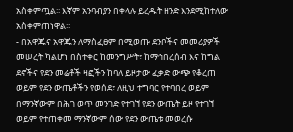አስቀምጧል፡፡ እኛም አንባብያን በቀላሉ ይረዱት ዘንድ እንደሚከተለው አስቀምጠነዋል፡፡
- በአዋጁና አዋጁን ለማስፈፀም በሚወጡ ደንቦችና መመሪያዎች መሠረት ካልሆነ በስተቀር ከመንግሥት፣ ከማኅበረሰብ እና ከግል ደኖችና የደን መሬቶች ዛፎችን ከባለ ይዞታው ፈቃድ ውጭ የቆረጠ ወይም የደን ውጤቶችን የወሰደ፣ ለዚህ ተግባር የተባበረ ወይም በማንኛውም በሕገ ወጥ መንገድ የተገኘ የደን ውጤት ይዞ የተገኘ ወይም የተጠቀመ ማንኛውም ሰው የደን ውጤቱ መወረሱ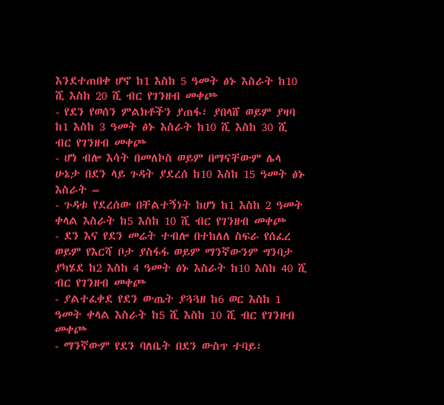እንደተጠበቀ ሆኖ ከ1 እስከ 5 ዓመት ፅኑ እስራት ከ10 ሺ እስከ 20 ሺ ብር የገንዘብ መቀጮ
- የደን የወሰን ምልክቶችን ያጠፋ፣ ያበላሸ ወይም ያዛባ ከ1 እስከ 3 ዓመት ፅኑ እስራት ከ10 ሺ እስከ 30 ሺ ብር የገንዘብ መቀጮ
- ሆነ ብሎ እሳት በመለኮስ ወይም በማናቸውም ሌላ ሁኔታ በደን ላይ ጉዳት ያደረሰ ከ10 እስከ 15 ዓመት ፅኑ እስራት –
- ጉዳቱ የደረሰው በቸልተኝነት ከሆነ ከ1 እስከ 2 ዓመት ቀላል እስራት ከ5 እስከ 10 ሺ ብር የገንዘብ መቀጮ
- ደን እና የደን መሬት ተብሎ በተከለለ ስፍራ የሰፈረ ወይም የእርሻ ቦታ ያስፋፋ ወይም ማንኛውንም ግንባታ ያካሄደ ከ2 እስከ 4 ዓመት ፅኑ እስራት ከ10 እስከ 40 ሺ ብር የገንዘብ መቀጮ
- ያልተፈቀደ የደን ውጤት ያጓጓዘ ከ6 ወር እስከ 1 ዓመት ቀላል እስራት ከ5 ሺ እስከ 10 ሺ ብር የገንዘብ መቀጮ
- ማንኛውም የደን ባለቤት በደን ውስጥ ተባይ፣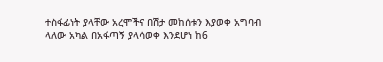ተስፋፊነት ያላቸው አረሞችና በሽታ መከሰቱን እያወቀ አግባብ ላለው አካል በአፋጣኝ ያላሳወቀ እንደሆነ ከ6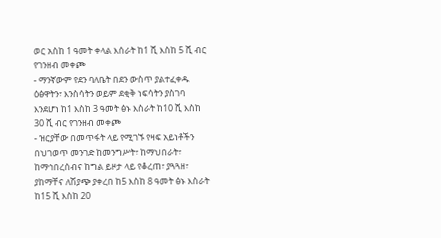ወር አስከ 1 ዓመት ቀላል እሰራት ከ1 ሺ እስከ 5 ሺ ብር የገንዘብ መቀጮ
- ማንኛውም የደን ባለቤት በደን ውስጥ ያልተፈቀዱ ዕፅዋትን፣ እንስሳትን ወይም ደቂቅ ነፍሳትን ያስገባ እንደሆነ ከ1 እስከ 3 ዓመት ፅኑ እስራት ከ10 ሺ እስከ 30 ሺ ብር የገንዘብ መቀጮ
- ዝርያቸው በመጥፋት ላይ የሚገኙ የዛፍ አይነቶችን በህገወጥ መንገድ ከመንግሥት፣ ከማህበራት፣ ከማኅበረሰብና ከግል ይዞታ ላይ የቆረጠ፣ ያጓጓዘ፣ ያከማቸና ለሽያጭ ያቀረበ ከ5 እስከ 8 ዓመት ፅኑ እስራት ከ15 ሺ እስከ 20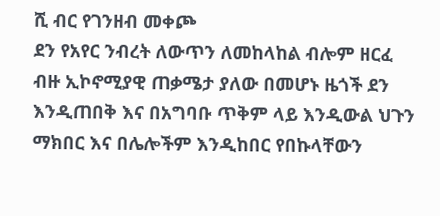ሺ ብር የገንዘብ መቀጮ
ደን የአየር ንብረት ለውጥን ለመከላከል ብሎም ዘርፈ ብዙ ኢኮኖሚያዊ ጠቃሜታ ያለው በመሆኑ ዜጎች ደን እንዲጠበቅ እና በአግባቡ ጥቅም ላይ እንዲውል ህጉን ማክበር እና በሌሎችም እንዲከበር የበኩላቸውን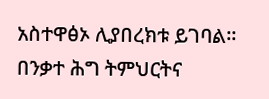አስተዋፅኦ ሊያበረክቱ ይገባል፡፡
በንቃተ ሕግ ትምህርትና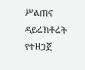ሥልጠና ዳይሬክቶሬት የተዘጋጀ